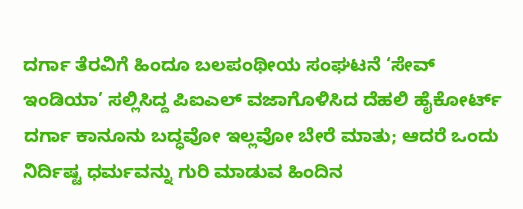ದರ್ಗಾ ತೆರವಿಗೆ ಹಿಂದೂ ಬಲಪಂಥೀಯ ಸಂಘಟನೆ ‘ಸೇವ್ ಇಂಡಿಯಾ’ ಸಲ್ಲಿಸಿದ್ದ ಪಿಐಎಲ್ ವಜಾಗೊಳಿಸಿದ ದೆಹಲಿ ಹೈಕೋರ್ಟ್
ದರ್ಗಾ ಕಾನೂನು ಬದ್ಧವೋ ಇಲ್ಲವೋ ಬೇರೆ ಮಾತು; ಆದರೆ ಒಂದು ನಿರ್ದಿಷ್ಟ ಧರ್ಮವನ್ನು ಗುರಿ ಮಾಡುವ ಹಿಂದಿನ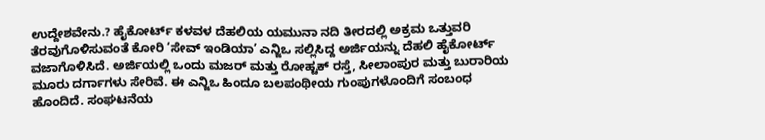ಉದ್ದೇಶವೇನು.? ಹೈಕೋರ್ಟ್ ಕಳವಳ ದೆಹಲಿಯ ಯಮುನಾ ನದಿ ತೀರದಲ್ಲಿ ಅಕ್ರಮ ಒತ್ತುವರಿ ತೆರವುಗೊಳಿಸುವಂತೆ ಕೋರಿ ‘ಸೇವ್ ಇಂಡಿಯಾ’ ಎನ್ಜಿಒ ಸಲ್ಲಿಸಿದ್ದ ಅರ್ಜಿಯನ್ನು ದೆಹಲಿ ಹೈಕೋರ್ಟ್ ವಜಾಗೊಳಿಸಿದೆ. ಅರ್ಜಿಯಲ್ಲಿ ಒಂದು ಮಜರ್ ಮತ್ತು ರೋಹ್ಟಕ್ ರಸ್ತೆ, ಸೀಲಾಂಪುರ ಮತ್ತು ಬುರಾರಿಯ ಮೂರು ದರ್ಗಾಗಳು ಸೇರಿವೆ. ಈ ಎನ್ಜಿಒ ಹಿಂದೂ ಬಲಪಂಥೀಯ ಗುಂಪುಗಳೊಂದಿಗೆ ಸಂಬಂಧ ಹೊಂದಿದೆ. ಸಂಘಟನೆಯ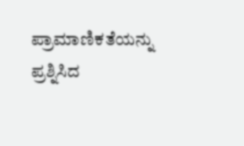ಪ್ರಾಮಾಣಿಕತೆಯನ್ನು ಪ್ರಶ್ನಿಸಿದ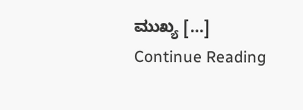ಮುಖ್ಯ […]
Continue Reading